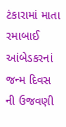ટંકારામાં માતા રમાબાઈ આંબેડકરનાં જન્મ દિવસ ની ઉજવણી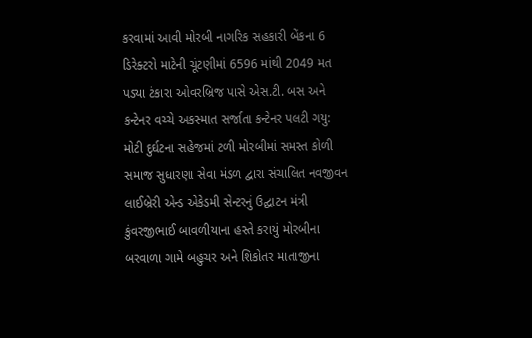કરવામાં આવી મોરબી નાગરિક સહકારી બેંકના 6 ડિરેક્ટરો માટેની ચૂંટણીમાં 6596 માંથી 2049 મત પડ્યા ટંકારા ઓવરબ્રિજ પાસે એસ.ટી. બસ અને કન્ટેનર વચ્ચે અકસ્માત સર્જાતા કન્ટેનર પલટી ગયુ: મોટી દુર્ઘટના સહેજમાં ટળી મોરબીમાં સમસ્ત કોળી સમાજ સુધારણા સેવા મંડળ દ્વારા સંચાલિત નવજીવન લાઈબ્રેરી એન્ડ એકેડમી સેન્ટરનું ઉદ્ઘાટન મંત્રી કુંવરજીભાઈ બાવળીયાના હસ્તે કરાયું મોરબીના બરવાળા ગામે બહુચર અને શિકોતર માતાજીના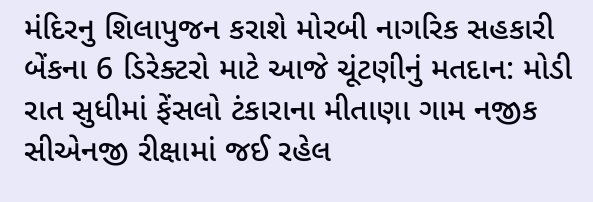મંદિરનુ શિલાપુજન કરાશે મોરબી નાગરિક સહકારી બેંકના 6 ડિરેક્ટરો માટે આજે ચૂંટણીનું મતદાન: મોડી રાત સુધીમાં ફેંસલો ટંકારાના મીતાણા ગામ નજીક સીએનજી રીક્ષામાં જઈ રહેલ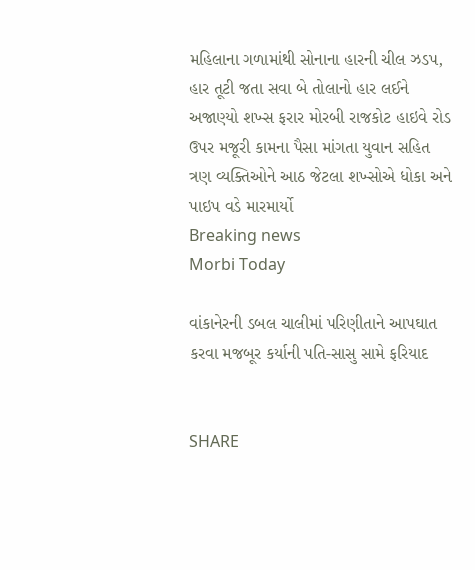મહિલાના ગળામાંથી સોનાના હારની ચીલ ઝડપ, હાર તૂટી જતા સવા બે તોલાનો હાર લઈને અજાણ્યો શખ્સ ફરાર મોરબી રાજકોટ હાઇવે રોડ ઉપર મજૂરી કામના પૈસા માંગતા યુવાન સહિત ત્રણ વ્યક્તિઓને આઠ જેટલા શખ્સોએ ધોકા અને પાઇપ વડે મારમાર્યો
Breaking news
Morbi Today

વાંકાનેરની ડબલ ચાલીમાં પરિણીતાને આપઘાત કરવા મજબૂર કર્યાની પતિ-સાસુ સામે ફરિયાદ


SHARE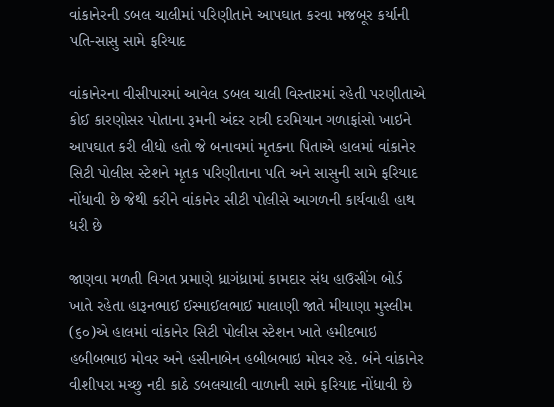વાંકાનેરની ડબલ ચાલીમાં પરિણીતાને આપઘાત કરવા મજબૂર કર્યાની પતિ-સાસુ સામે ફરિયાદ

વાંકાનેરના વીસીપારમાં આવેલ ડબલ ચાલી વિસ્તારમાં રહેતી પરણીતાએ કોઈ કારણોસર પોતાના રૂમની અંદર રાત્રી દરમિયાન ગળાફાંસો ખાઇને આપઘાત કરી લીધો હતો જે બનાવમાં મૃતકના પિતાએ હાલમાં વાંકાનેર સિટી પોલીસ સ્ટેશને મૃતક પરિણીતાના પતિ અને સાસુની સામે ફરિયાદ નોંધાવી છે જેથી કરીને વાંકાનેર સીટી પોલીસે આગળની કાર્યવાહી હાથ ધરી છે

જાણવા મળતી વિગત પ્રમાણે ધ્રાગંધ્રામાં કામદાર સંધ હાઉસીંગ બોર્ડ ખાતે રહેતા હારૂનભાઈ ઈસ્માઈલભાઈ માલાણી જાતે મીયાણા મુસ્લીમ (૬૦)એ હાલમાં વાંકાનેર સિટી પોલીસ સ્ટેશન ખાતે હમીદભાઇ હબીબભાઇ મોવર અને હસીનાબેન હબીબભાઇ મોવર રહે. બંને વાંકાનેર વીશીપરા મચ્છુ નદી કાઠે ડબલચાલી વાળાની સામે ફરિયાદ નોંધાવી છે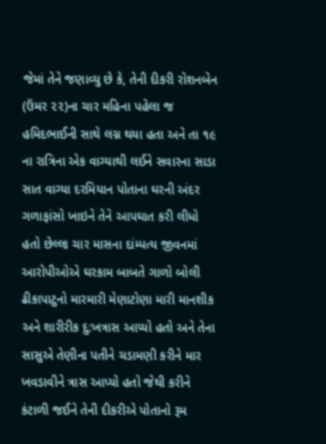જેમાં તેને જણાવ્યુ છે કે, તેની દીકરી રોશનબેન (ઉંમર ૨૨)ના ચાર મહિના પહેલા જ હમિદભાઈની સાથે લગ્ન થયા હતા અને તા ૧૯ ના રાત્રિના એક વાગ્યાથી લઈને સવારના સાડા સાત વાગ્યા દરમિયાન પોતાના ઘરની અંદર ગળાફાંસો ખાઇને તેને આપઘાત કરી લીધો હતો છેલ્લા ચાર માસના દાંમ્પત્ય જીવનમાં આરોપીઓએ ઘરકામ બાબતે ગાળો બોલી ઢીકાપાટુનો મારમારી મેણાટોણા મારી માનશીક અને શારીરીક દુ:ખત્રાસ આપ્યો હતો અને તેના સાસુએ તેણીના પતીને ચડામણી કરીને માર ખવડાવીને ત્રાસ આપ્યો હતો જેથી કરીને કંટાળી જઈને તેની દીકરીએ પોતાનો રૂમ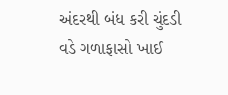અંદરથી બંધ કરી ચુંદડી વડે ગળાફાસો ખાઈ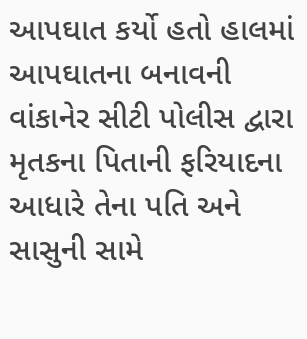આપઘાત કર્યો હતો હાલમાં આપઘાતના બનાવની વાંકાનેર સીટી પોલીસ દ્વારા મૃતકના પિતાની ફરિયાદના આધારે તેના પતિ અને સાસુની સામે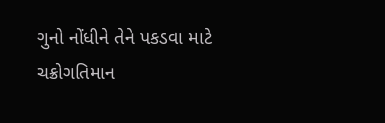ગુનો નોંધીને તેને પકડવા માટે ચક્રોગતિમાન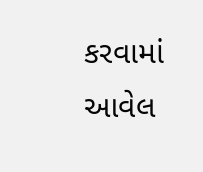કરવામાં આવેલ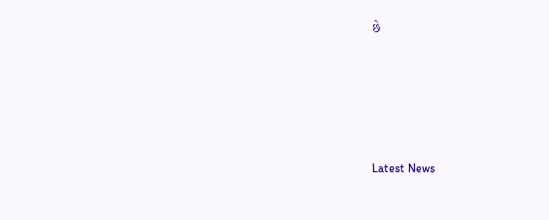છે






Latest News